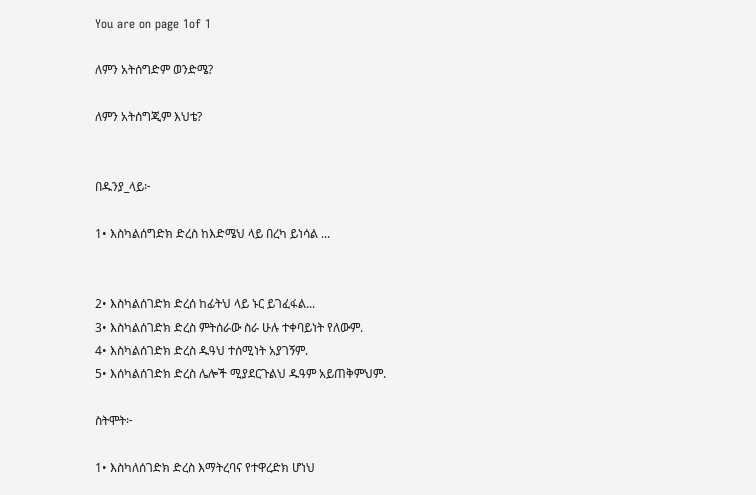You are on page 1of 1

ለምን አትሰግድም ወንድሜ?

ለምን አትሰግጂም እህቴ?


በዱንያ_ላይ፦

1• እስካልሰግድክ ድረስ ከእድሜህ ላይ በረካ ይነሳል ...


2• እስካልሰገድክ ድረሰ ከፊትህ ላይ ኑር ይገፈፋል...
3• እስካልሰገድክ ድረስ ምትሰራው ስራ ሁሉ ተቀባይነት የለውም.
4• እስካልሰገድክ ድረስ ዱዓህ ተሰሚነት አያገኝም.
5• እሰካልሰገድክ ድረስ ሌሎች ሚያደርጉልህ ዱዓም አይጠቅምህም.

ስትሞት፦

1• እስካለሰገድክ ድረስ እማትረባና የተዋረድክ ሆነህ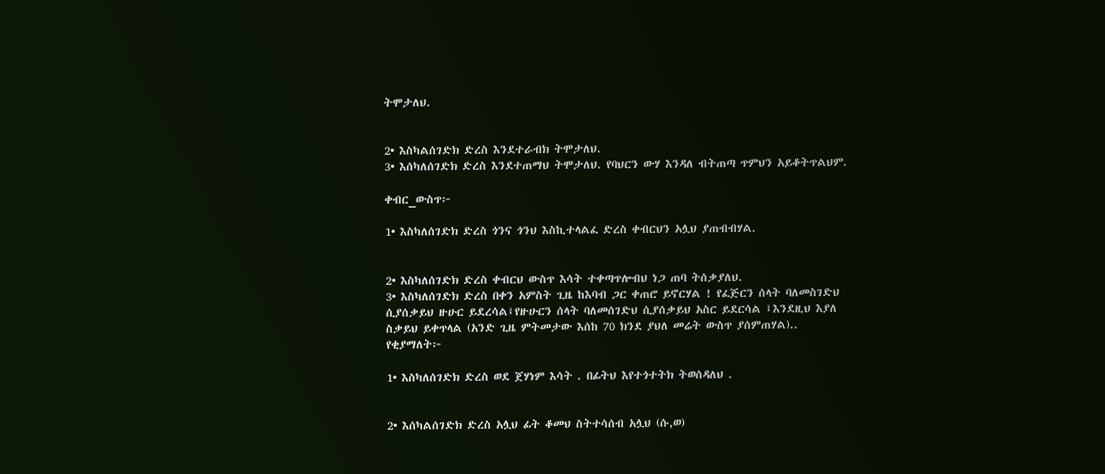ትሞታለህ.


2• እስካልሰገድክ ድረስ እንደተራብክ ትሞታለህ.
3• እሰካለሰገድክ ድረስ እንደተጠማህ ትሞታለህ. የባህርን ውሃ እንዳለ ብትጠጣ ጥምህን አይቆትጥልህም.

ቀብር_ውስጥ፦

1• እስካለሰገድክ ድረስ ጎንና ጎንህ እስኪተላልፈ ድረስ ቀብርህን አሏህ ያጠብብሃል.


2• እስካለሰገድክ ድረስ ቀብርህ ውስጥ እሳት ተቀጣጥሎብህ ነጋ ጠባ ትሰቃያለህ.
3• እስካለሰገድክ ድረስ በቀን አምስት ጊዜ ከእባብ ጋር ቀጠሮ ይኖርሃል ! የፈጅርን ሰላት ባለመስገድህ
ሲያሰቃይህ ዙሁር ይደረሳል፤የዙሁርን ሰላት ባለመሰገድህ ሲያሰቃይህ አስር ይደርሳል ፤እንደዚህ እያለ
ስቃይህ ይቀጥላል (አንድ ጊዜ ምትመታው እሰከ 70 ክንደ ያህለ መሬት ውስጥ ያሰምጠሃል)..
የቂያማለት፦

1• እስካለሰገድክ ድረስ ወደ ጀሃነም እሳት . በፊትህ እየተጎተትክ ትወሰዳለህ .


2• እሰካልሰገድክ ድረስ አሏህ ፊት ቆመህ ስትተሳሰብ አሏህ (ሱ,ወ)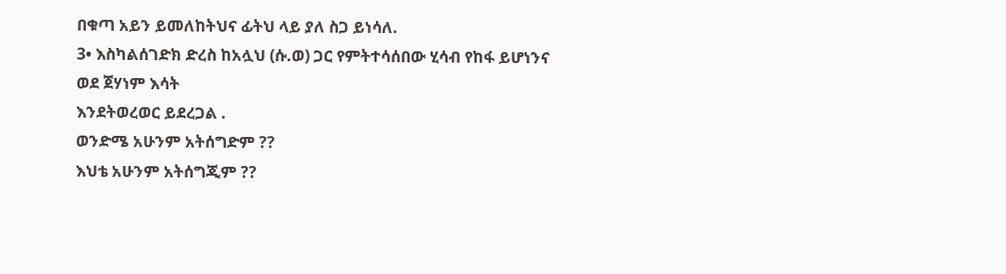በቁጣ አይን ይመለከትህና ፊትህ ላይ ያለ ስጋ ይነሳለ.
3• እስካልሰገድክ ድረስ ከአሏህ (ሱ.ወ) ጋር የምትተሳሰበው ሂሳብ የከፋ ይሆነንና ወደ ጀሃነም እሳት
እንደትወረወር ይደረጋል .
ወንድሜ አሁንም አትሰግድም ??
እህቴ አሁንም አትሰግጂም ??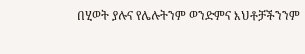በሂወት ያሉና የሌሉትንም ወንድምና እህቶቻችንንም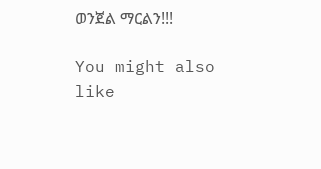ወንጀል ማርልን!!!

You might also like